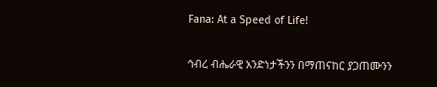Fana: At a Speed of Life!

ኅብረ ብሔራዊ አንድነታችንን በማጠናከር ያጋጠሙንን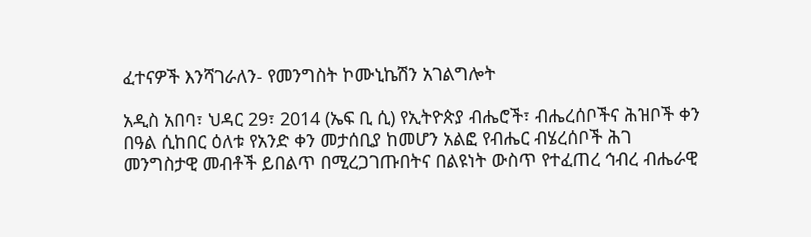ፈተናዎች እንሻገራለን- የመንግስት ኮሙኒኬሽን አገልግሎት

አዲስ አበባ፣ ህዳር 29፣ 2014 (ኤፍ ቢ ሲ) የኢትዮጵያ ብሔሮች፣ ብሔረሰቦችና ሕዝቦች ቀን በዓል ሲከበር ዕለቱ የአንድ ቀን መታሰቢያ ከመሆን አልፎ የብሔር ብሄረሰቦች ሕገ መንግስታዊ መብቶች ይበልጥ በሚረጋገጡበትና በልዩነት ውስጥ የተፈጠረ ኅብረ ብሔራዊ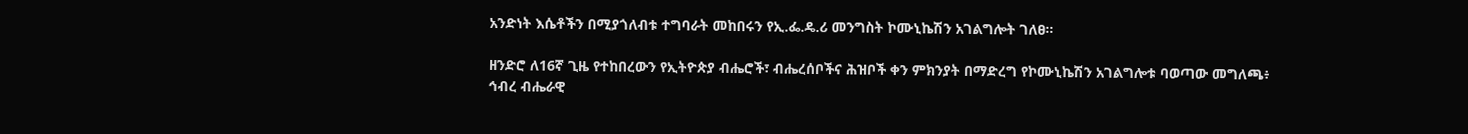አንድነት እሴቶችን በሚያጎለብቱ ተግባራት መከበሩን የኢ.ፌ.ዴ.ሪ መንግስት ኮሙኒኬሽን አገልግሎት ገለፀ።

ዘንድሮ ለ16ኛ ጊዜ የተከበረውን የኢትዮጵያ ብሔሮች፣ ብሔረሰቦችና ሕዝቦች ቀን ምክንያት በማድረግ የኮሙኒኬሽን አገልግሎቱ ባወጣው መግለጫ፥ ኅብረ ብሔራዊ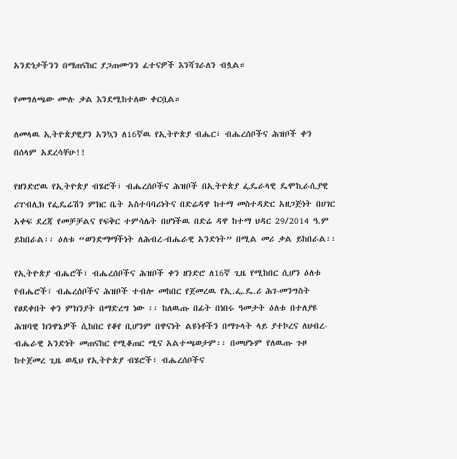አንድነታችንን በማጠናከር ያጋጠሙንን ፈተናዎች እንሻገራለን ብሏል።

የመግለጫው ሙሉ ቃል እንደሚከተለው ቀርቧል።

ለመላዉ ኢትዮጵያዊያን አንኳን ለ16ኛዉ የኢትዮጵያ ብሔር፣ ብሔረሰቦችና ሕዝቦች ቀን በሰላም አደረሳቸሁ!!

የዘንድሮዉ የኢትዮጵያ ብሄሮች፣ ብሔረሰቦችና ሕዝቦች በኢትዮጵያ ፌዴራላዊ ዴሞኪራሲያዊ ሪፐብሊክ የፌዴሬሽን ምክር ቤት አስተባባሪነትና በድሬዳዋ ከተማ መስተዳድር አዘጋጅነት በሀገር አቀፍ ደረጃ የመቻቻልና የፍቅር ተምሳሌት በሆነችዉ በድሬ ዳዋ ከተማ ህዳር 29/2014 ዓ.ም ይከበራል፡፡ ዕለቱ “ወንድማማችነት ለሕብረ-ብሔራዊ አንድነት” በሚል መሪ ቃል ይከበራል፡፡

የኢትዮጵያ ብሔሮች፣ ብሔረሰቦችና ሕዝቦች ቀን ዘንድሮ ለ16ኛ ጊዜ የሚከበር ሲሆን ዕለቱ የብሔሮች፣ ብሔረሰቦችና ሕዝቦች ተብሎ መከበር የጀመረዉ የኢ.ፌ.ዴ.ሪ ሕገ-መንግስት የፀደቀበት ቀን ምክንያት በማድረግ ነው ፡፡ ከለዉጡ በፊት በነበሩ ዓመታት ዕለቱ በተለያዩ ሕዝባዊ ክንዋኔዎች ሲከበር የቆየ ቢሆንም በዋናነት ልዩነቶችን በማጉላት ላይ ያተኮረና ለህብረ-ብሔራዊ አንድነት መጠናከር የሚቆጠር ሚና አልተጫወታም፡፡ በመሆኑም የለዉጡ ጉዞ ከተጀመረ ጊዜ ወዲህ የኢትዮጵያ ብሄሮች፣ ብሔረሰቦችና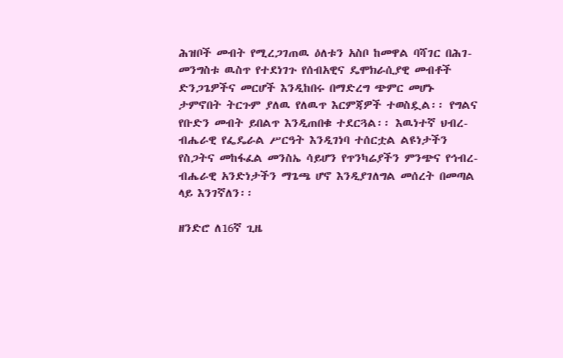ሕዝቦች መብት የሚረጋገጠዉ ዕለቱን አስቦ ከመዋል ባሻገር በሕገ-መንግስቱ ዉስጥ የተደነገጉ የሰብአዊና ዴሞክራሲያዊ መብቶች ድንጋጌዎችና መርሆች እንዲከበሩ በማድረግ ጭምር መሆኑ ታምኖበት ትርጉም ያለዉ የለዉጥ እርምጃዎች ተወስዷል፡፡ የግልና የቡድን መብት ይበልጥ እንዲጠበቁ ተደርጓል፡፡ እዉነተኛ ህብረ-ብሔራዊ የፌዴራል ሥርዓት እንዲገነባ ተሰርቷል ልዩነታችን የስጋትና መከፋፈል መንስኤ ሳይሆን የጥንካሬያችን ምንጭና የኅብረ-ብሔራዊ አንድነታችን ማጌጫ ሆኖ እንዲያገለግል መሰረት በመጣል ላይ እንገኛለን፡፡

ዘንድሮ ለ16ኛ ጊዜ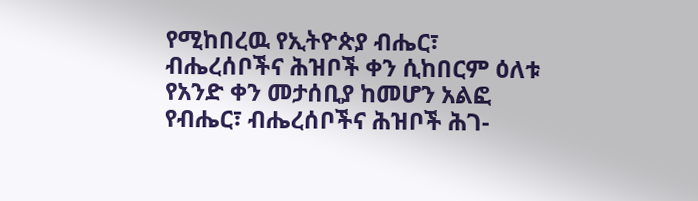የሚከበረዉ የኢትዮጵያ ብሔር፣ ብሔረሰቦችና ሕዝቦች ቀን ሲከበርም ዕለቱ የአንድ ቀን መታሰቢያ ከመሆን አልፎ የብሔር፣ ብሔረሰቦችና ሕዝቦች ሕገ-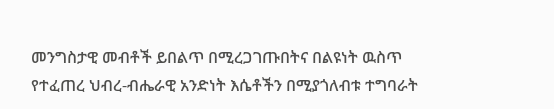መንግስታዊ መብቶች ይበልጥ በሚረጋገጡበትና በልዩነት ዉስጥ የተፈጠረ ህብረ-ብሔራዊ አንድነት እሴቶችን በሚያጎለብቱ ተግባራት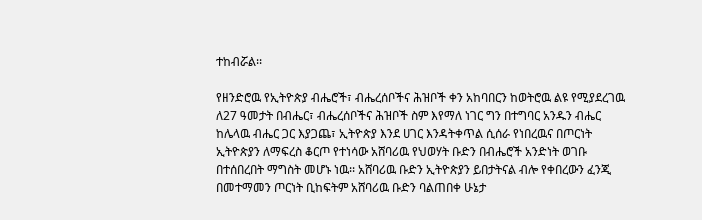ተከብሯል፡፡

የዘንድሮዉ የኢትዮጵያ ብሔሮች፣ ብሔረሰቦችና ሕዝቦች ቀን አከባበርን ከወትሮዉ ልዩ የሚያደረገዉ ለ27 ዓመታት በብሔር፣ ብሔረሰቦችና ሕዝቦች ስም እየማለ ነገር ግን በተግባር አንዱን ብሔር ከሌላዉ ብሔር ጋር እያጋጨ፣ ኢትዮጵያ እንደ ሀገር እንዳትቀጥል ሲሰራ የነበረዉና በጦርነት ኢትዮጵያን ለማፍረስ ቆርጦ የተነሳው አሸባሪዉ የህወሃት ቡድን በብሔሮች አንድነት ወገቡ በተሰበረበት ማግስት መሆኑ ነዉ፡፡ አሸባሪዉ ቡድን ኢትዮጵያን ይበታትናል ብሎ የቀበረውን ፈንጂ በመተማመን ጦርነት ቢከፍትም አሸባሪዉ ቡድን ባልጠበቀ ሁኔታ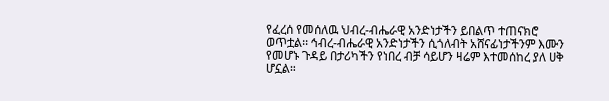የፈረሰ የመሰለዉ ህብረ-ብሔራዊ አንድነታችን ይበልጥ ተጠናክሮ ወጥቷል፡፡ ኅብረ-ብሔራዊ አንድነታችን ሲጎለብት አሸናፊነታችንም እሙን የመሆኑ ጉዳይ በታሪካችን የነበረ ብቻ ሳይሆን ዛሬም እተመሰከረ ያለ ሀቅ ሆኗል።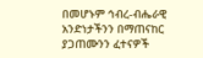በመሆኑም ኅብረ-ብሔራዊ አንድነታችንን በማጠናከር ያጋጠሙንን ፈተናዎች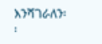እንሻገራለን፡፡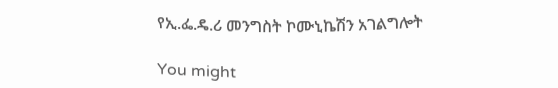የኢ.ፌ.ዴ.ሪ መንግስት ኮሙኒኬሽን አገልግሎት

You might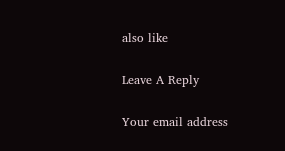also like

Leave A Reply

Your email address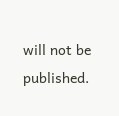will not be published.